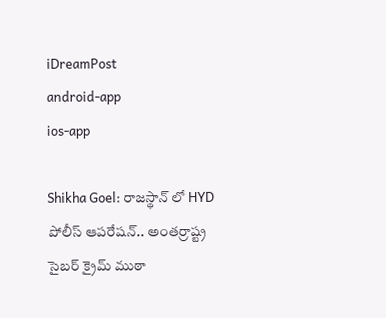iDreamPost
android-app
ios-app

Shikha Goel: రాజస్థాన్ లో HYD పోలీస్ ఆపరేషన్.. అంతర్రాష్ట్ర సైబర్ క్రైమ్ ముఠా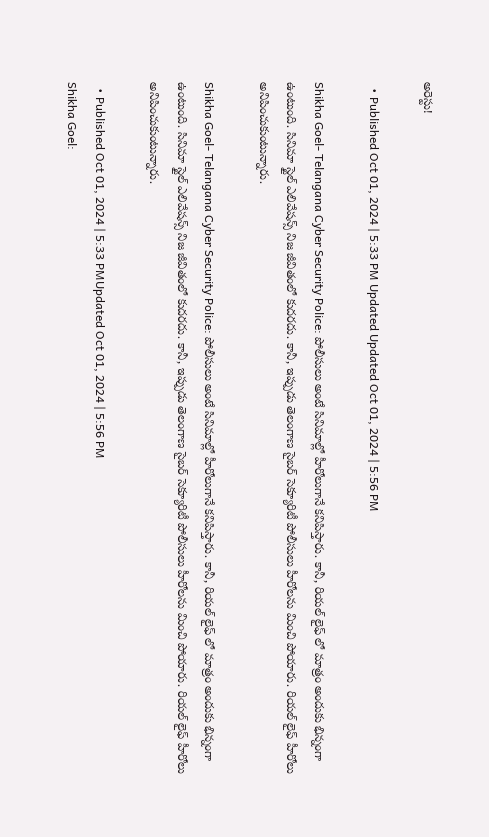అరెస్టు!

  • Published Oct 01, 2024 | 5:33 PM Updated Updated Oct 01, 2024 | 5:56 PM

Shikha Goel- Telangana Cyber Security Police: పోలీసులు అంటే సినిమాల్లో హీరోలుగానే కనిపిస్తారు. కానీ, రియల్ లైఫ్ లో మాత్రం అందుకు భిన్నంగా ఉంటుంది. సినిమా స్టైల్ ఎలివేషన్స్ నిజ జీవితంలో కుదరదు. కానీ, ఇప్పుడు తెలంగాణ సైబర్ సెక్యూరిటీ పోలీసులు హీరోలను మించి పోయారు. రియల్ లైఫ్ హీరోలు అనిపించుకుంటున్నారు.

Shikha Goel- Telangana Cyber Security Police: పోలీసులు అంటే సినిమాల్లో హీరోలుగానే కనిపిస్తారు. కానీ, రియల్ లైఫ్ లో మాత్రం అందుకు భిన్నంగా ఉంటుంది. సినిమా స్టైల్ ఎలివేషన్స్ నిజ జీవితంలో కుదరదు. కానీ, ఇప్పుడు తెలంగాణ సైబర్ సెక్యూరిటీ పోలీసులు హీరోలను మించి పోయారు. రియల్ లైఫ్ హీరోలు అనిపించుకుంటున్నారు.

  • Published Oct 01, 2024 | 5:33 PMUpdated Oct 01, 2024 | 5:56 PM
Shikha Goel: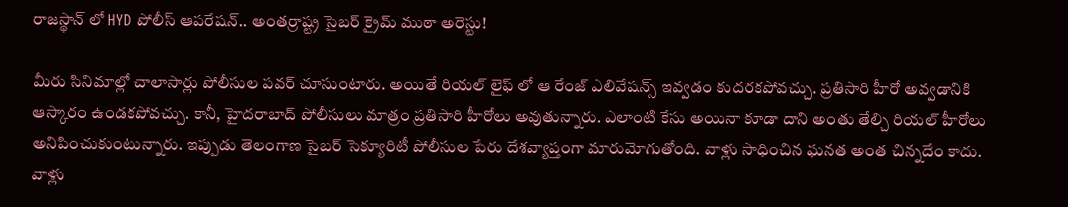రాజస్థాన్ లో HYD పోలీస్ ఆపరేషన్.. అంతర్రాష్ట్ర సైబర్ క్రైమ్ ముఠా అరెస్టు!

మీరు సినిమాల్లో చాలాసార్లు పోలీసుల పవర్ చూసుంటారు. అయితే రియల్ లైఫ్ లో ఆ రేంజ్ ఎలివేషన్స్ ఇవ్వడం కుదరకపోవచ్చు. ప్రతిసారి హీరో అవ్వడానికి ఆస్కారం ఉండకపోవచ్చు. కానీ, హైదరాబాద్ పోలీసులు మాత్రం ప్రతిసారి హీరోలు అవుతున్నారు. ఎలాంటి కేసు అయినా కూడా దాని అంతు తేల్చి రియల్ హీరోలు అనిపించుకుంటున్నారు. ఇప్పుడు తెలంగాణ సైబర్ సెక్యూరిటీ పోలీసుల పేరు దేశవ్యాప్తంగా మారుమోగుతోంది. వాళ్లు సాధించిన ఘనత అంత చిన్నదేం కాదు. వాళ్లు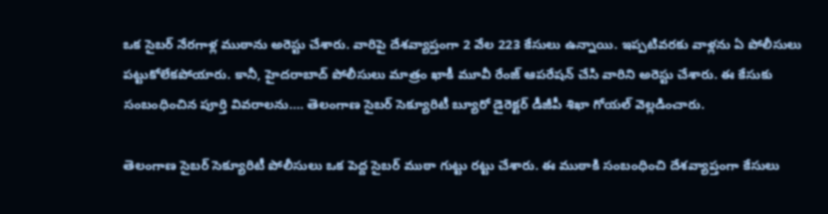ఒక సైబర్ నేరగాళ్ల ముఠాను అరెస్టు చేశారు. వారిపై దేశవ్యాప్తంగా 2 వేల 223 కేసులు ఉన్నాయి. ఇప్పటివరకు వాళ్లను ఏ పోలీసులు పట్టుకోలేకపోయారు. కానీ, హైదరాబాద్ పోలీసులు మాత్రం ఖాకీ మూవీ రేంజ్ ఆపరేషన్ చేసి వారిని అరెస్టు చేశారు. ఈ కేసుకు సంబంధించిన పూర్తి వివరాలను…. తెలంగాణ సైబర్ సెక్యూరిటీ బ్యూరో డైరెక్టర్ డీజీపీ శిఖా గోయల్ వెల్లడించారు.

తెలంగాణ సైబర్ సెక్యూరిటీ పోలీసులు ఒక పెద్ద సైబర్ ముఠా గుట్టు రట్టు చేశారు. ఈ ముఠాకి సంబంధించి దేశవ్యాప్తంగా కేసులు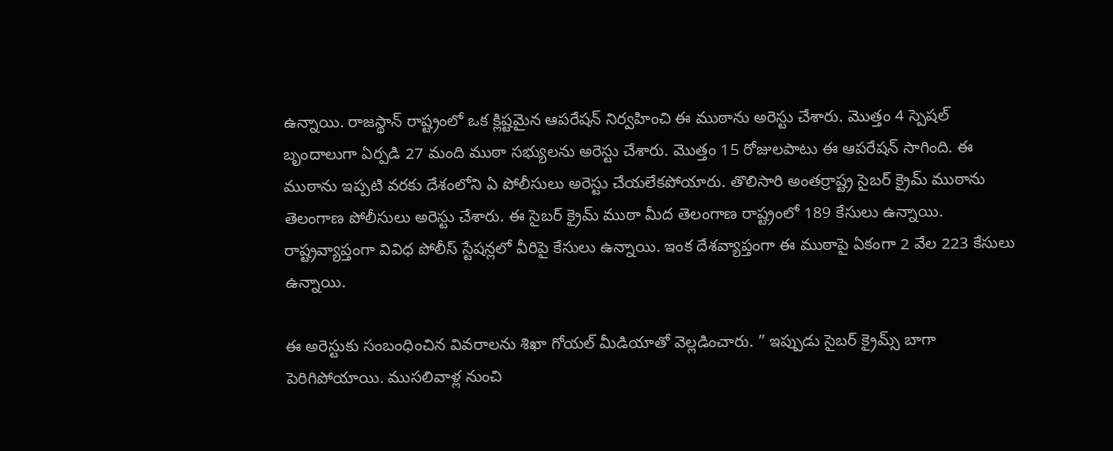ఉన్నాయి. రాజస్థాన్ రాష్ట్రంలో ఒక క్లిష్టమైన ఆపరేషన్ నిర్వహించి ఈ ముఠాను అరెస్టు చేశారు. మొత్తం 4 స్పెషల్ బృందాలుగా ఏర్పడి 27 మంది ముఠా సభ్యులను అరెస్టు చేశారు. మొత్తం 15 రోజులపాటు ఈ ఆపరేషన్ సాగింది. ఈ ముఠాను ఇప్పటి వరకు దేశంలోని ఏ పోలీసులు అరెస్టు చేయలేకపోయారు. తొలిసారి అంతర్రాష్ట్ర సైబర్ క్రైమ్ ముఠాను తెలంగాణ పోలీసులు అరెస్టు చేశారు. ఈ సైబర్ క్రైమ్ ముఠా మీద తెలంగాణ రాష్ట్రంలో 189 కేసులు ఉన్నాయి. రాష్ట్రవ్యాప్తంగా వివిధ పోలీస్ స్టేషన్లలో వీరిపై కేసులు ఉన్నాయి. ఇంక దేశవ్యాప్తంగా ఈ ముఠాపై ఏకంగా 2 వేల 223 కేసులు ఉన్నాయి.

ఈ అరెస్టుకు సంబంధించిన వివరాలను శిఖా గోయల్ మీడియాతో వెల్లడించారు. ” ఇప్పుడు సైబర్ క్రైమ్స్ బాగా పెరిగిపోయాయి. ముసలివాళ్ల నుంచి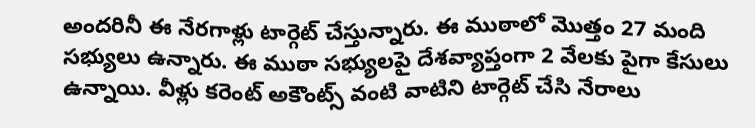అందరినీ ఈ నేరగాళ్లు టార్గెట్ చేస్తున్నారు. ఈ ముఠాలో మొత్తం 27 మంది సభ్యులు ఉన్నారు. ఈ ముఠా సభ్యులపై దేశవ్యాప్తంగా 2 వేలకు పైగా కేసులు ఉన్నాయి. వీళ్లు కరెంట్ అకౌంట్స్ వంటి వాటిని టార్గెట్ చేసి నేరాలు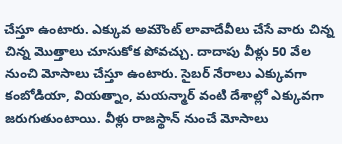చేస్తూ ఉంటారు. ఎక్కువ అమౌంట్ లావాదేవీలు చేసే వారు చిన్న చిన్న మొత్తాలు చూసుకోక పోవచ్చు. దాదాపు వీళ్లు 50 వేల నుంచి మోసాలు చేస్తూ ఉంటారు. సైబర్ నేరాలు ఎక్కువగా కంబోడియా, వియత్నాం, మయన్మార్ వంటి దేశాల్లో ఎక్కువగా జరుగుతుంటాయి. వీళ్లు రాజస్థాన్ నుంచే మోసాలు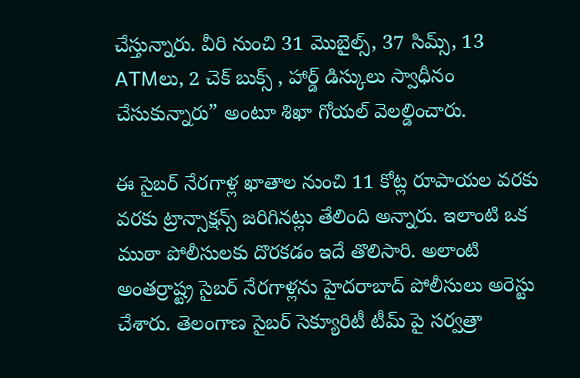చేస్తున్నారు. వీరి నుంచి 31 మొబైల్స్, 37 సిమ్స్, 13 ATMలు, 2 చెక్ బుక్స్ , హార్డ్ డిస్కులు స్వాధీనం చేసుకున్నారు” అంటూ శిఖా గోయల్ వెలల్డించారు.

ఈ సైబర్ నేరగాళ్ల ఖాతాల నుంచి 11 కోట్ల రూపాయల వరకు వరకు ట్రాన్సాక్షన్స్ జరిగినట్లు తేలింది అన్నారు. ఇలాంటి ఒక ముఠా పోలీసులకు దొరకడం ఇదే తొలిసారి. అలాంటి అంతర్రాష్ట్ర సైబర్ నేరగాళ్లను హైదరాబాద్ పోలీసులు అరెస్టు చేశారు. తెలంగాణ సైబర్ సెక్యూరిటీ టీమ్ పై సర్వత్రా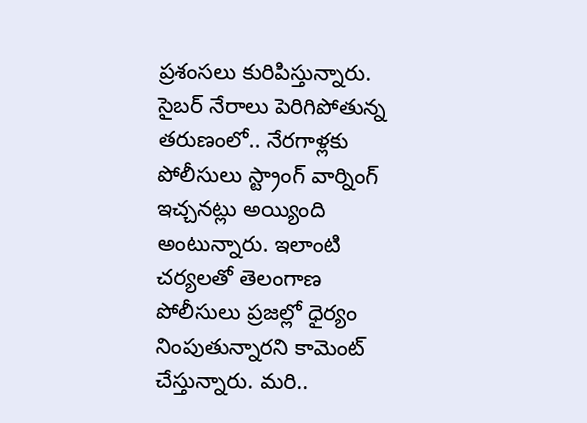ప్రశంసలు కురిపిస్తున్నారు. సైబర్ నేరాలు పెరిగిపోతున్న తరుణంలో.. నేరగాళ్లకు పోలీసులు స్ట్రాంగ్ వార్నింగ్ ఇచ్చనట్లు అయ్యింది అంటున్నారు. ఇలాంటి చర్యలతో తెలంగాణ పోలీసులు ప్రజల్లో ధైర్యం నింపుతున్నారని కామెంట్ చేస్తున్నారు. మరి..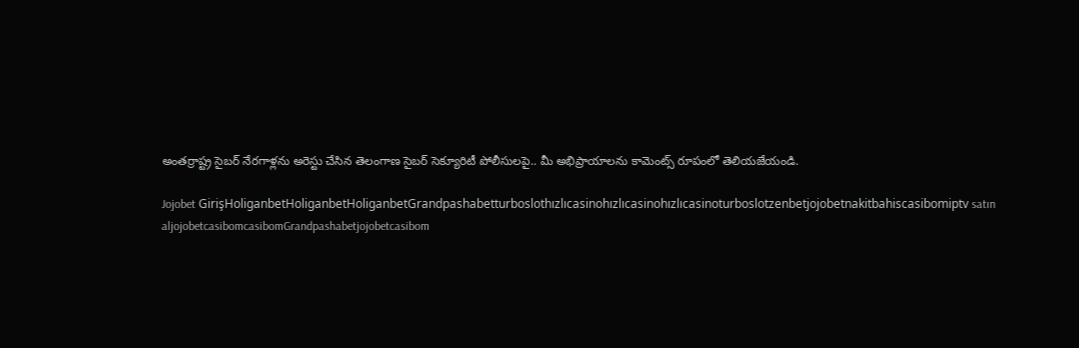అంతర్రాష్ట్ర సైబర్ నేరగాళ్లను అరెస్టు చేసిన తెలంగాణ సైబర్ సెక్యూరిటీ పోలీసులపై.. మీ అభిప్రాయాలను కామెంట్స్ రూపంలో తెలియజేయండి.

Jojobet GirişHoliganbetHoliganbetHoliganbetGrandpashabetturboslothızlıcasinohızlıcasinohızlıcasinoturboslotzenbetjojobetnakitbahiscasibomiptv satın aljojobetcasibomcasibomGrandpashabetjojobetcasibom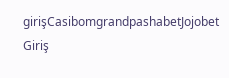girişCasibomgrandpashabetJojobet Giriş